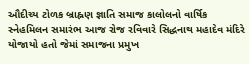ઔદીચ્ય ટોળક બ્રાહ્નણ જ્ઞાતિ સમાજ કાલોલનો વાર્ષિક સ્નેહમિલન સમારંભ આજ રોજ રવિવારે સિદ્ધનાથ મહાદેવ મંદિરે યોજાયો હતો જેમાં સમાજના પ્રમુખ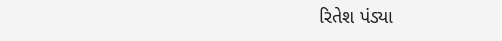રિતેશ પંડ્યા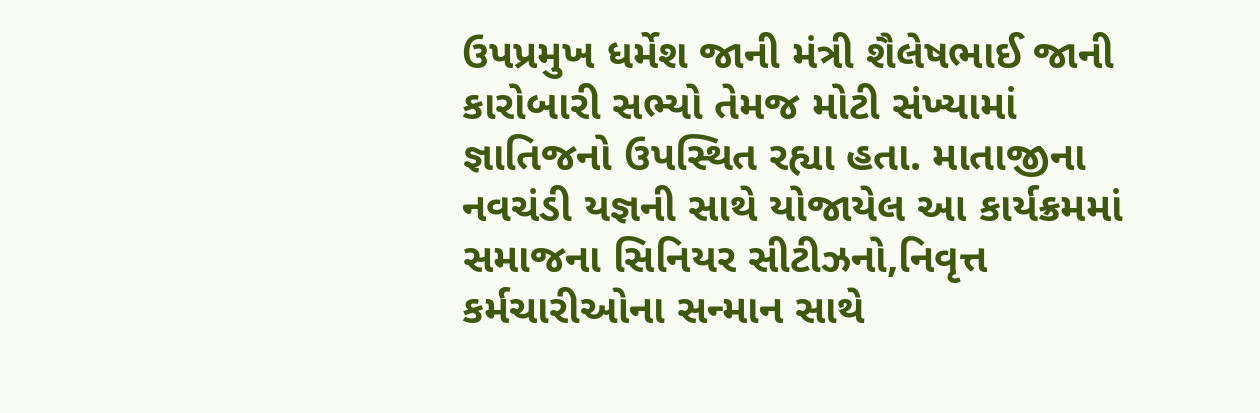ઉપપ્રમુખ ધર્મેશ જાની મંત્રી શૈલેષભાઈ જાની કારોબારી સભ્યો તેમજ મોટી સંખ્યામાં જ્ઞાતિજનો ઉપસ્થિત રહ્યા હતા. માતાજીના નવચંડી યજ્ઞની સાથે યોજાયેલ આ કાર્યક્રમમાં સમાજના સિનિયર સીટીઝનો,નિવૃત્ત કર્મચારીઓના સન્માન સાથે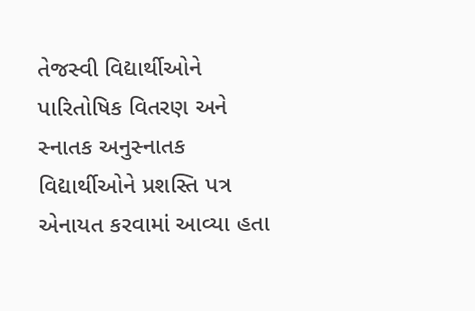તેજસ્વી વિદ્યાર્થીઓને પારિતોષિક વિતરણ અને સ્નાતક અનુસ્નાતક વિદ્યાર્થીઓને પ્રશસ્તિ પત્ર એનાયત કરવામાં આવ્યા હતા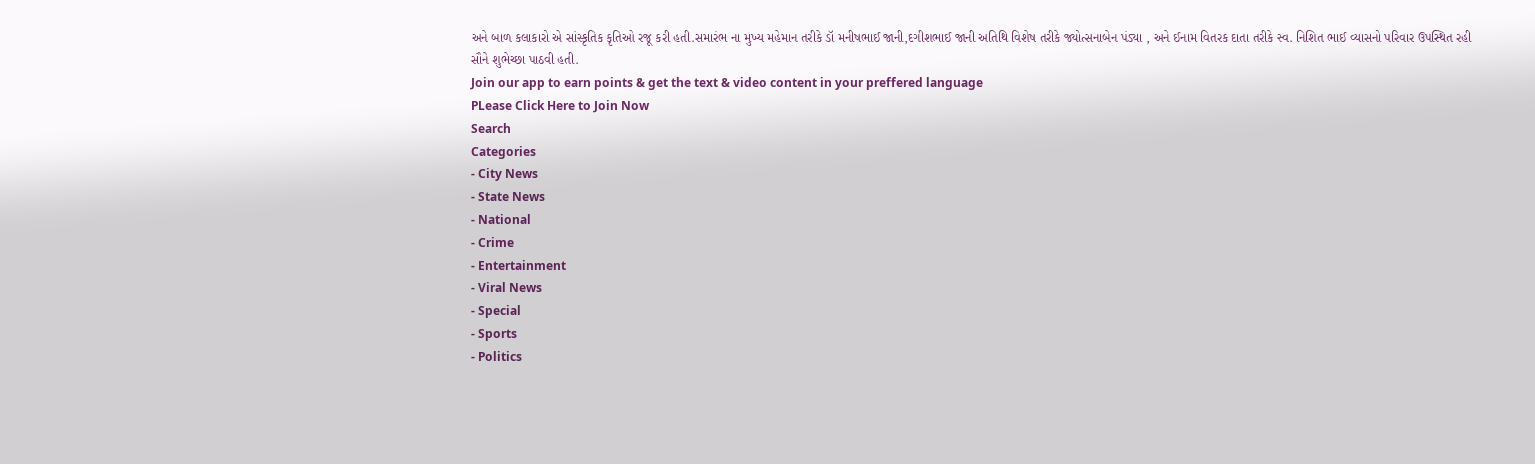અને બાળ કલાકારો એ સાંસ્કૃતિક કૃતિઓ રજૂ કરી હતી.સમારંભ ના મુખ્ય મહેમાન તરીકે ડૉ મનીષભાઈ જાની,દગીશભાઈ જાની અતિથિ વિશેષ તરીકે જ્યોત્સનાબેન પંડ્યા , અને ઈનામ વિતરક દાતા તરીકે સ્વ. નિશિત ભાઈ વ્યાસનો પરિવાર ઉપસ્થિત રહી સૌને શુભેચ્છા પાઠવી હતી.
Join our app to earn points & get the text & video content in your preffered language
PLease Click Here to Join Now
Search
Categories
- City News
- State News
- National
- Crime
- Entertainment
- Viral News
- Special
- Sports
- Politics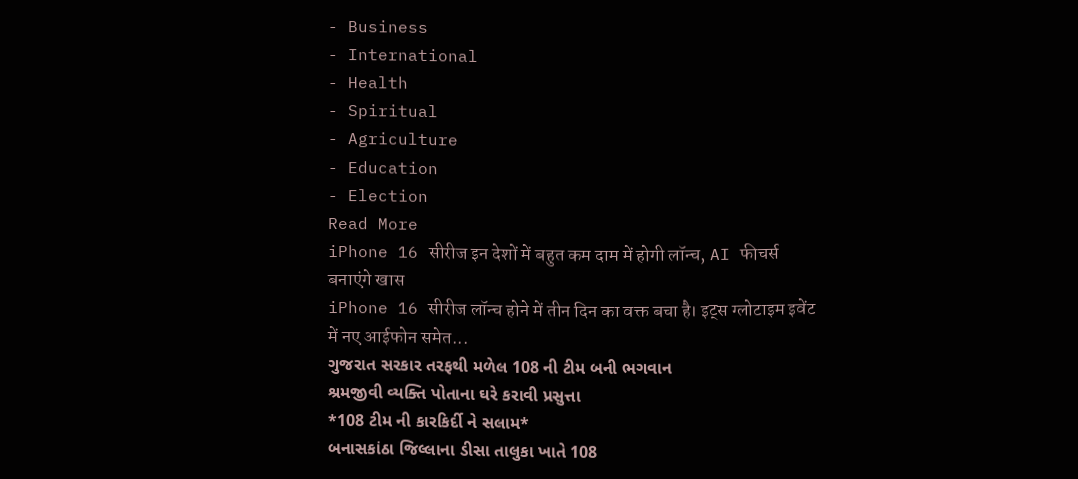- Business
- International
- Health
- Spiritual
- Agriculture
- Education
- Election
Read More
iPhone 16 सीरीज इन देशों में बहुत कम दाम में होगी लॉन्च, AI फीचर्स बनाएंगे खास
iPhone 16 सीरीज लॉन्च होने में तीन दिन का वक्त बचा है। इट्स ग्लोटाइम इवेंट में नए आईफोन समेत...
ગુજરાત સરકાર તરફથી મળેલ 108 ની ટીમ બની ભગવાન
શ્રમજીવી વ્યક્તિ પોતાના ઘરે કરાવી પ્રસુત્તા
*108 ટીમ ની કારકિર્દી ને સલામ*
બનાસકાંઠા જિલ્લાના ડીસા તાલુકા ખાતે 108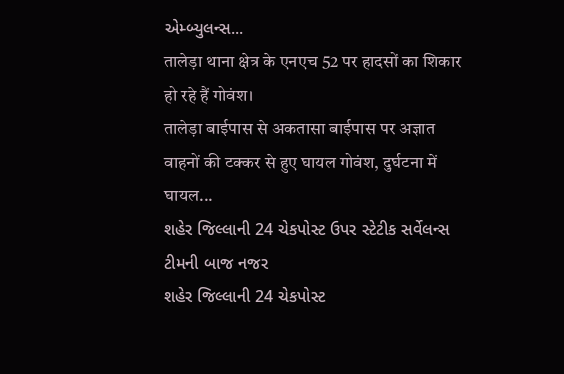એમ્બ્યુલન્સ...
तालेड़ा थाना क्षेत्र के एनएच 52 पर हादसों का शिकार हो रहे हैं गोवंश।
तालेड़ा बाईपास से अकतासा बाईपास पर अज्ञात वाहनों की टक्कर से हुए घायल गोवंश, दुर्घटना में घायल...
શહેર જિલ્લાની 24 ચેકપોસ્ટ ઉપર સ્ટેટીક સર્વેલન્સ ટીમની બાજ નજર
શહેર જિલ્લાની 24 ચેકપોસ્ટ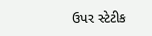ઉપર સ્ટેટીક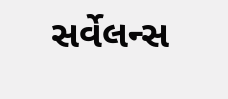સર્વેલન્સ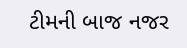ટીમની બાજ નજર